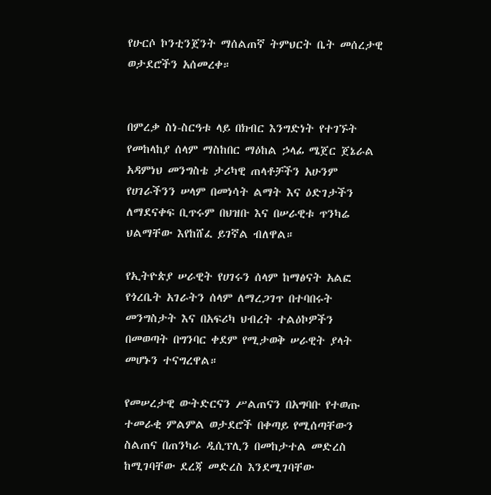የሁርሶ ኮንቲንጀንት ማሰልጠኛ ትምህርት ቤት መሰረታዊ ወታደሮችን አሰመረቀ።


በምረቃ ስነ-ስርዓቱ ላይ በክብር እንግድነት የተገኙት የመከላከያ ሰላም ማስከበር ማዕከል ኃላፊ ሜጀር ጀኔራል አዳምነህ መንግስቴ ታሪካዊ ጠላቶቻችን አሁንም የሀገራችንን ሠላም በመነሳት ልማት እና ዕድገታችን ለማደናቀፍ ቢጥሩም በህዝቡ እና በሠራዊቱ ጥንካሬ ህልማቸው እየከሸፈ ይገኛል ብለዋል።

የኢትዮጵያ ሠራዊት የሀገሩን ሰላም ከማፅናት አልፎ የጎረቤት አገራትን ሰላም ለማረጋገጥ በተባበሩት መንግስታት እና በአፍሪካ ህብረት ተልዕኮዎችን በመወጣት በግንባር ቀደም የሚታወቅ ሠራዊት ያላት መሆኑን ተናግረዋል።

የመሠረታዊ ውትድርናን ሥልጠናን በአግባቡ የተወጡ ተመራቂ ምልምል ወታደሮች በቀጣይ የሚሰጣቸውን ስልጠና በጠንካራ ዲሲፕሊን በመከታተል መድረስ ከሚገባቸው ደረጃ መድረስ እንደሚገባቸው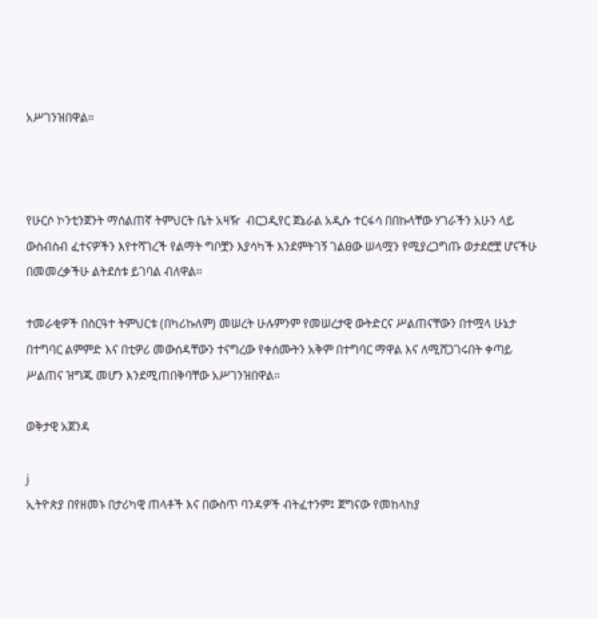አሥገንዝበዋል።



የሁርሶ ኮንቲንጀንት ማሰልጠኛ ትምህርት ቤት አዛዥ  ብርጋዲየር ጀኔራል አዲሱ ተርፋሳ በበኩላቸው ሃገራችን አሁን ላይ ውስብስብ ፈተናዎችን እየተሻገረች የልማት ግቦቿን እያሳካች እንደምትገኝ ገልፀው ሠላሟን የሚያረጋግጡ ወታደሮቿ ሆናችሁ በመመረቃችሁ ልትደሰቱ ይገባል ብለዋል።

ተመራቂዎች በስርዓተ ትምህርቱ (በካሪኩለም) መሠረት ሁሉምንም የመሠረታዊ ውትድርና ሥልጠናቸውን በተሟላ ሁኔታ በተግባር ልምምድ እና በቲዎሪ መውሰዳቸውን ተናግረው የቀሰሙትን አቅም በተግባር ማዋል እና ለሚሸጋገሩበት ቀጣይ ሥልጠና ዝግጁ መሆን እንደሚጠበቅባቸው አሥገንዝበዋል።

ወቅታዊ አጀንዳ

j
ኢትዮጵያ በየዘመኑ በታሪካዊ ጠላቶች እና በውስጥ ባንዳዎች ብትፈተንም፤ ጀግናው የመከላከያ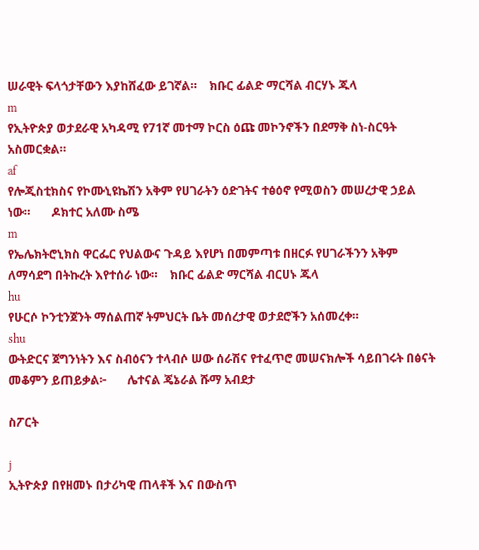ሠራዊት ፍላጎታቸውን እያከሸፈው ይገኛል።    ክቡር ፊልድ ማርሻል ብርሃኑ ጁላ
m
የኢትዮጵያ ወታደራዊ አካዳሚ የ71ኛ መተማ ኮርስ ዕጩ መኮንኖችን በደማቅ ስነ-ስርዓት አስመርቋል።
af
የሎጂስቲክስና የኮሙኒዩኬሽን አቅም የሀገራትን ዕድገትና ተፅዕኖ የሚወስን መሠረታዊ ኃይል ነው።       ዶክተር አለሙ ስሜ
m
የኤሌክትሮኒክስ ዋርፌር የህልውና ጉዳይ እየሆነ በመምጣቱ በዘርፉ የሀገራችንን አቅም ለማሳደግ በትኩረት እየተሰራ ነው።    ክቡር ፊልድ ማርሻል ብርሀኑ ጁላ
hu
የሁርሶ ኮንቲንጀንት ማሰልጠኛ ትምህርት ቤት መሰረታዊ ወታደሮችን አሰመረቀ።
shu
ውትድርና ጀግንነትን እና ስብዕናን ተላብሶ ሠው ሰራሽና የተፈጥሮ መሠናክሎች ሳይበገሩት በፅናት መቆምን ይጠይቃል፦       ሌተናል ጄኔራል ሹማ አብደታ

ስፖርት

j
ኢትዮጵያ በየዘመኑ በታሪካዊ ጠላቶች እና በውስጥ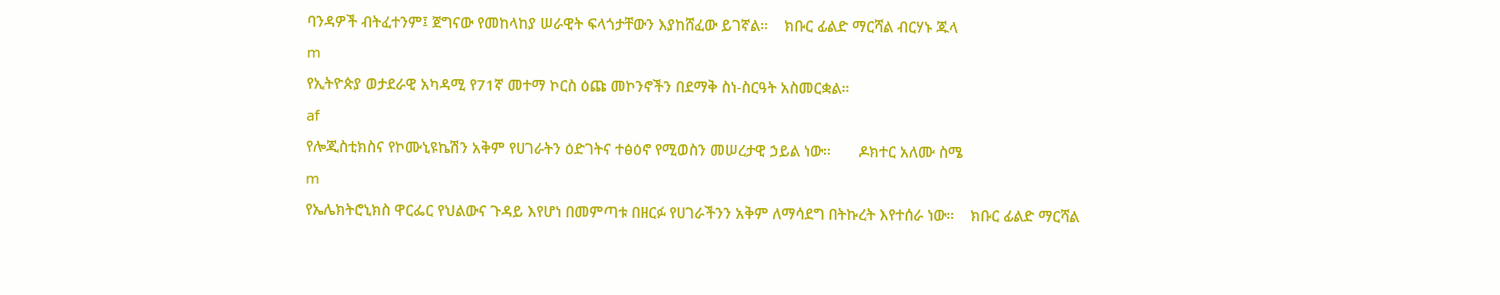ባንዳዎች ብትፈተንም፤ ጀግናው የመከላከያ ሠራዊት ፍላጎታቸውን እያከሸፈው ይገኛል።    ክቡር ፊልድ ማርሻል ብርሃኑ ጁላ
m
የኢትዮጵያ ወታደራዊ አካዳሚ የ71ኛ መተማ ኮርስ ዕጩ መኮንኖችን በደማቅ ስነ-ስርዓት አስመርቋል።
af
የሎጂስቲክስና የኮሙኒዩኬሽን አቅም የሀገራትን ዕድገትና ተፅዕኖ የሚወስን መሠረታዊ ኃይል ነው።       ዶክተር አለሙ ስሜ
m
የኤሌክትሮኒክስ ዋርፌር የህልውና ጉዳይ እየሆነ በመምጣቱ በዘርፉ የሀገራችንን አቅም ለማሳደግ በትኩረት እየተሰራ ነው።    ክቡር ፊልድ ማርሻል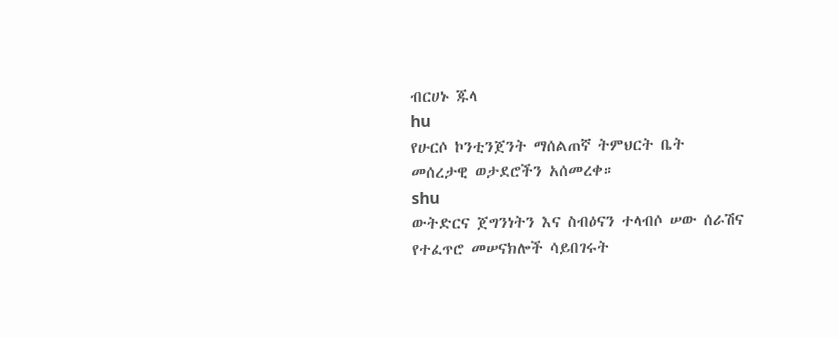ብርሀኑ ጁላ
hu
የሁርሶ ኮንቲንጀንት ማሰልጠኛ ትምህርት ቤት መሰረታዊ ወታደሮችን አሰመረቀ።
shu
ውትድርና ጀግንነትን እና ስብዕናን ተላብሶ ሠው ሰራሽና የተፈጥሮ መሠናክሎች ሳይበገሩት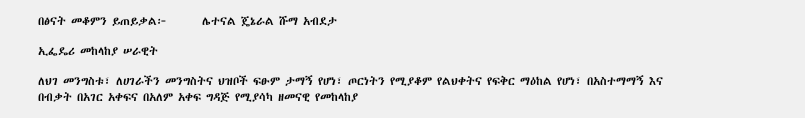በፅናት መቆምን ይጠይቃል፦       ሌተናል ጄኔራል ሹማ አብደታ

ኢፌዴሪ መከላከያ ሠራዊት

ለህገ መንግስቱ፣ ለሀገራችን መንግስትና ህዝቦች ፍፁም ታማኝ የሆነ፣ ጦርነትን የሚያቆም የልህቀትና የፍቅር ማዕከል የሆነ፣ በአስተማማኝ እና በብቃት በአገር አቀፍና በአለም አቀፍ ግዳጅ የሚያሳካ ዘመናዊ የመከላከያ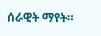ሰራዊት ማየት።